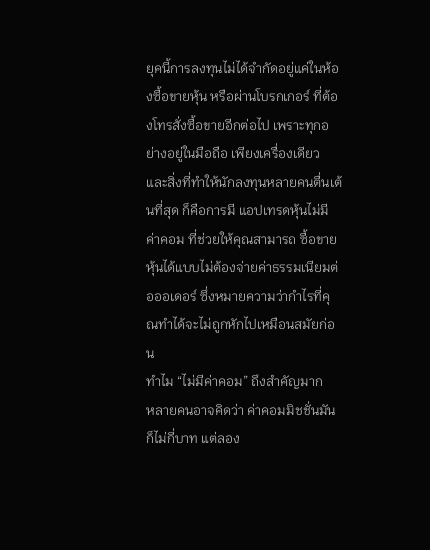ยุคนี้การลงทุนไม่ได้จำกัดอยู่แค่ในห้องซื้อขายหุ้น หรือผ่านโบรกเกอร์ ที่ต้องโทรสั่งซื้อขายอีกต่อไป เพราะทุกอย่างอยู่ในมือถือ เพียงเครื่องเดียว และสิ่งที่ทำให้นักลงทุนหลายคนตื่นเต้นที่สุด ก็คือการมี แอปเทรดหุ้นไม่มีค่าคอม ที่ช่วยให้คุณสามารถ ซื้อขายหุ้นได้แบบไม่ต้องจ่ายค่าธรรมเนียมต่อออเดอร์ ซึ่งหมายความว่ากำไรที่คุณทำได้จะไม่ถูกหักไปเหมือนสมัยก่อน
ทำไม “ไม่มีค่าคอม” ถึงสำคัญมาก
หลายคนอาจคิดว่า ค่าคอมมิชชั่นมันก็ไม่กี่บาท แต่ลอง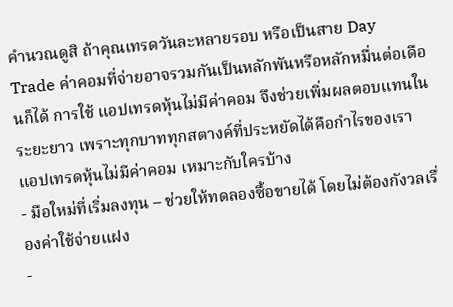คำนวณดูสิ ถ้าคุณเทรดวันละหลายรอบ หรือเป็นสาย Day Trade ค่าคอมที่จ่ายอาจรวมกันเป็นหลักพันหรือหลักหมื่นต่อเดือนก็ได้ การใช้ แอปเทรดหุ้นไม่มีค่าคอม จึงช่วยเพิ่มผลตอบแทนในระยะยาว เพราะทุกบาททุกสตางค์ที่ประหยัดได้คือกำไรของเรา
แอปเทรดหุ้นไม่มีค่าคอม เหมาะกับใครบ้าง
- มือใหม่ที่เริ่มลงทุน – ช่วยให้ทดลองซื้อขายได้ โดยไม่ต้องกังวลเรื่องค่าใช้จ่ายแฝง
-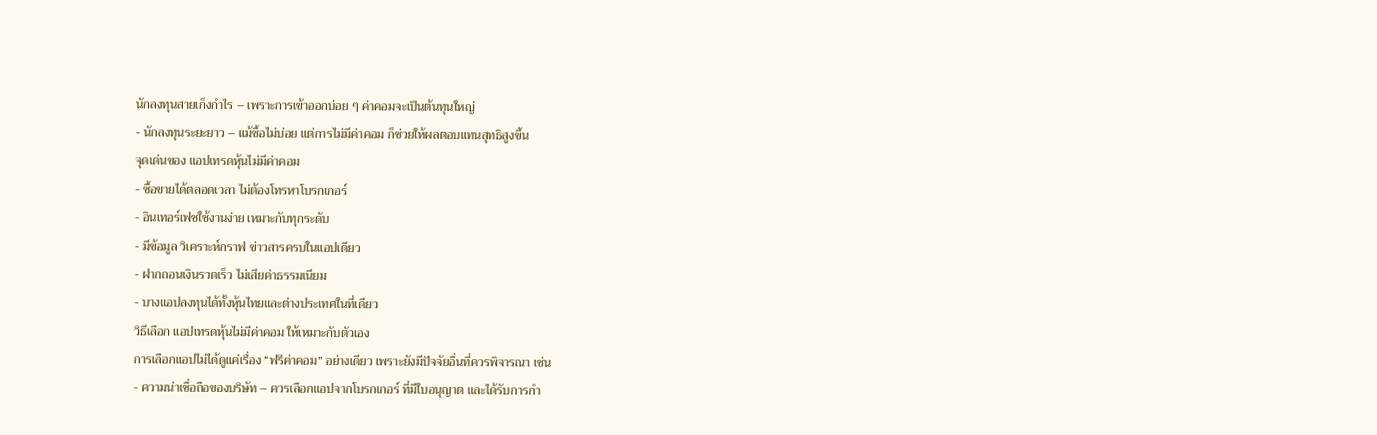นักลงทุนสายเก็งกำไร – เพราะการเข้าออกบ่อย ๆ ค่าคอมจะเป็นต้นทุนใหญ่
- นักลงทุนระยะยาว – แม้ซื้อไม่บ่อย แต่การไม่มีค่าคอม ก็ช่วยให้ผลตอบแทนสุทธิสูงขึ้น
จุดเด่นของ แอปเทรดหุ้นไม่มีค่าคอม
- ซื้อขายได้ตลอดเวลา ไม่ต้องโทรหาโบรกเกอร์
- อินเทอร์เฟซใช้งานง่าย เหมาะกับทุกระดับ
- มีข้อมูล วิเคราะห์กราฟ ข่าวสารครบในแอปเดียว
- ฝากถอนเงินรวดเร็ว ไม่เสียค่าธรรมเนียม
- บางแอปลงทุนได้ทั้งหุ้นไทยและต่างประเทศในที่เดียว
วิธีเลือก แอปเทรดหุ้นไม่มีค่าคอม ให้เหมาะกับตัวเอง
การเลือกแอปไม่ได้ดูแค่เรื่อง “ฟรีค่าคอม” อย่างเดียว เพราะยังมีปัจจัยอื่นที่ควรพิจารณา เช่น
- ความน่าเชื่อถือของบริษัท – ควรเลือกแอปจากโบรกเกอร์ ที่มีใบอนุญาต และได้รับการกำ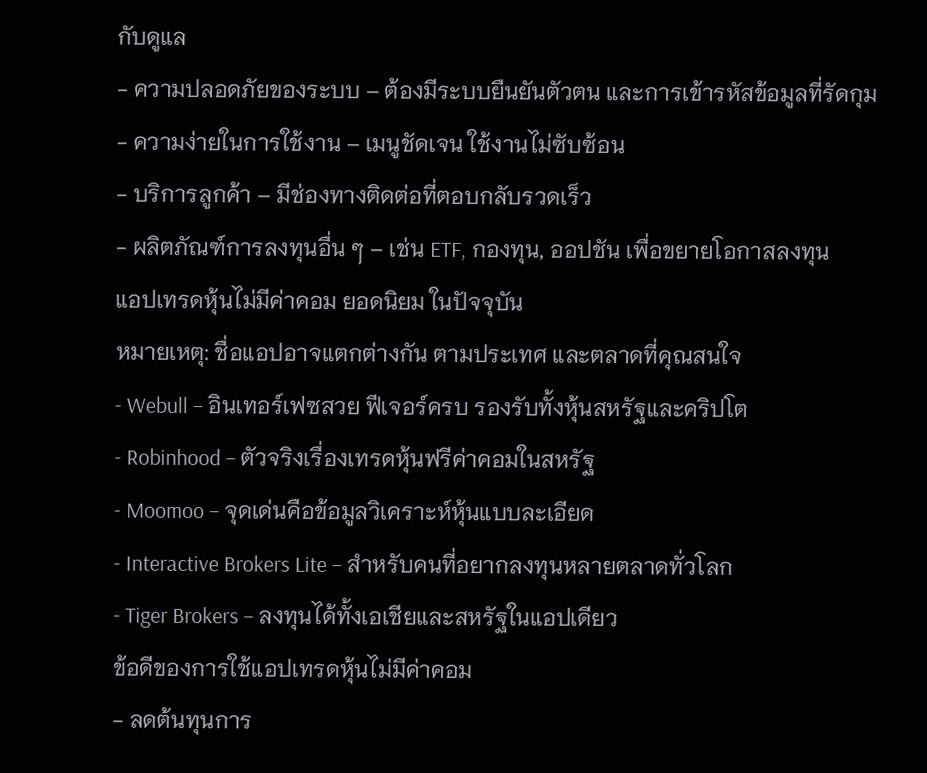กับดูแล
- ความปลอดภัยของระบบ – ต้องมีระบบยืนยันตัวตน และการเข้ารหัสข้อมูลที่รัดกุม
- ความง่ายในการใช้งาน – เมนูชัดเจน ใช้งานไม่ซับซ้อน
- บริการลูกค้า – มีช่องทางติดต่อที่ตอบกลับรวดเร็ว
- ผลิตภัณฑ์การลงทุนอื่น ๆ – เช่น ETF, กองทุน, ออปชัน เพื่อขยายโอกาสลงทุน
แอปเทรดหุ้นไม่มีค่าคอม ยอดนิยม ในปัจจุบัน
หมายเหตุ: ชื่อแอปอาจแตกต่างกัน ตามประเทศ และตลาดที่คุณสนใจ
- Webull – อินเทอร์เฟซสวย ฟีเจอร์ครบ รองรับทั้งหุ้นสหรัฐและคริปโต
- Robinhood – ตัวจริงเรื่องเทรดหุ้นฟรีค่าคอมในสหรัฐ
- Moomoo – จุดเด่นคือข้อมูลวิเคราะห์หุ้นแบบละเอียด
- Interactive Brokers Lite – สำหรับคนที่อยากลงทุนหลายตลาดทั่วโลก
- Tiger Brokers – ลงทุนได้ทั้งเอเชียและสหรัฐในแอปเดียว
ข้อดีของการใช้แอปเทรดหุ้นไม่มีค่าคอม
- ลดต้นทุนการ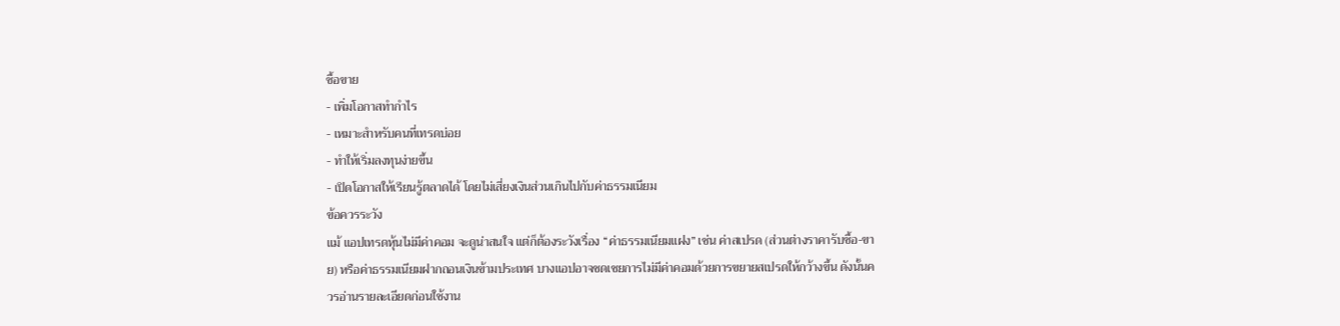ซื้อขาย
- เพิ่มโอกาสทำกำไร
- เหมาะสำหรับคนที่เทรดบ่อย
- ทำให้เริ่มลงทุนง่ายขึ้น
- เปิดโอกาสให้เรียนรู้ตลาดได้ โดยไม่เสี่ยงเงินส่วนเกินไปกับค่าธรรมเนียม
ข้อควรระวัง
แม้ แอปเทรดหุ้นไม่มีค่าคอม จะดูน่าสนใจ แต่ก็ต้องระวังเรื่อง “ค่าธรรมเนียมแฝง” เช่น ค่าสเปรด (ส่วนต่างราคารับซื้อ-ขาย) หรือค่าธรรมเนียมฝากถอนเงินข้ามประเทศ บางแอปอาจชดเชยการไม่มีค่าคอมด้วยการขยายสเปรดให้กว้างขึ้น ดังนั้นควรอ่านรายละเอียดก่อนใช้งาน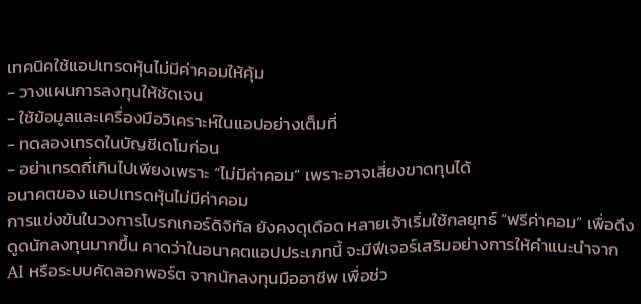เทคนิคใช้แอปเทรดหุ้นไม่มีค่าคอมให้คุ้ม
- วางแผนการลงทุนให้ชัดเจน
- ใช้ข้อมูลและเครื่องมือวิเคราะห์ในแอปอย่างเต็มที่
- ทดลองเทรดในบัญชีเดโมก่อน
- อย่าเทรดถี่เกินไปเพียงเพราะ “ไม่มีค่าคอม” เพราะอาจเสี่ยงขาดทุนได้
อนาคตของ แอปเทรดหุ้นไม่มีค่าคอม
การแข่งขันในวงการโบรกเกอร์ดิจิทัล ยังคงดุเดือด หลายเจ้าเริ่มใช้กลยุทธ์ “ฟรีค่าคอม” เพื่อดึงดูดนักลงทุนมากขึ้น คาดว่าในอนาคตแอปประเภทนี้ จะมีฟีเจอร์เสริมอย่างการให้คำแนะนำจาก AI หรือระบบคัดลอกพอร์ต จากนักลงทุนมืออาชีพ เพื่อช่ว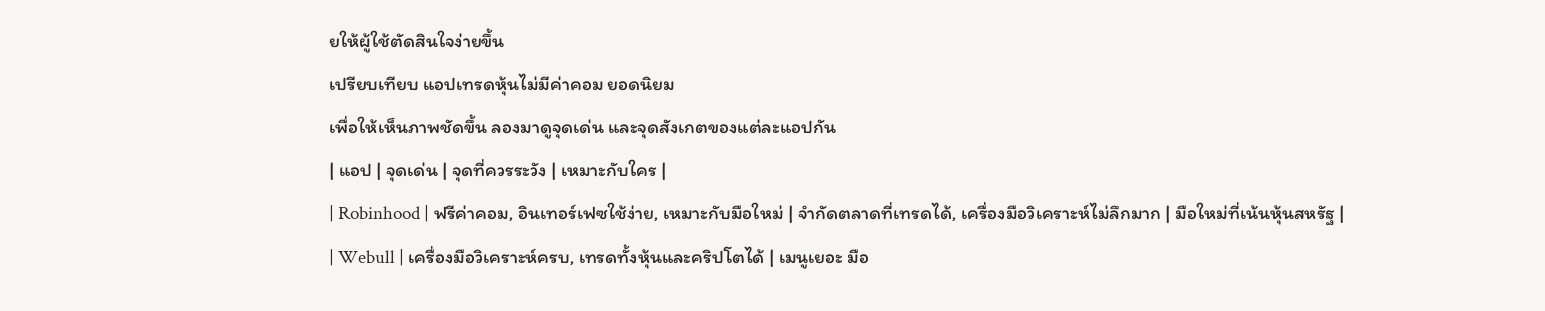ยให้ผู้ใช้ตัดสินใจง่ายขึ้น
เปรียบเทียบ แอปเทรดหุ้นไม่มีค่าคอม ยอดนิยม
เพื่อให้เห็นภาพชัดขึ้น ลองมาดูจุดเด่น และจุดสังเกตของแต่ละแอปกัน
| แอป | จุดเด่น | จุดที่ควรระวัง | เหมาะกับใคร |
| Robinhood | ฟรีค่าคอม, อินเทอร์เฟซใช้ง่าย, เหมาะกับมือใหม่ | จำกัดตลาดที่เทรดได้, เครื่องมือวิเคราะห์ไม่ลึกมาก | มือใหม่ที่เน้นหุ้นสหรัฐ |
| Webull | เครื่องมือวิเคราะห์ครบ, เทรดทั้งหุ้นและคริปโตได้ | เมนูเยอะ มือ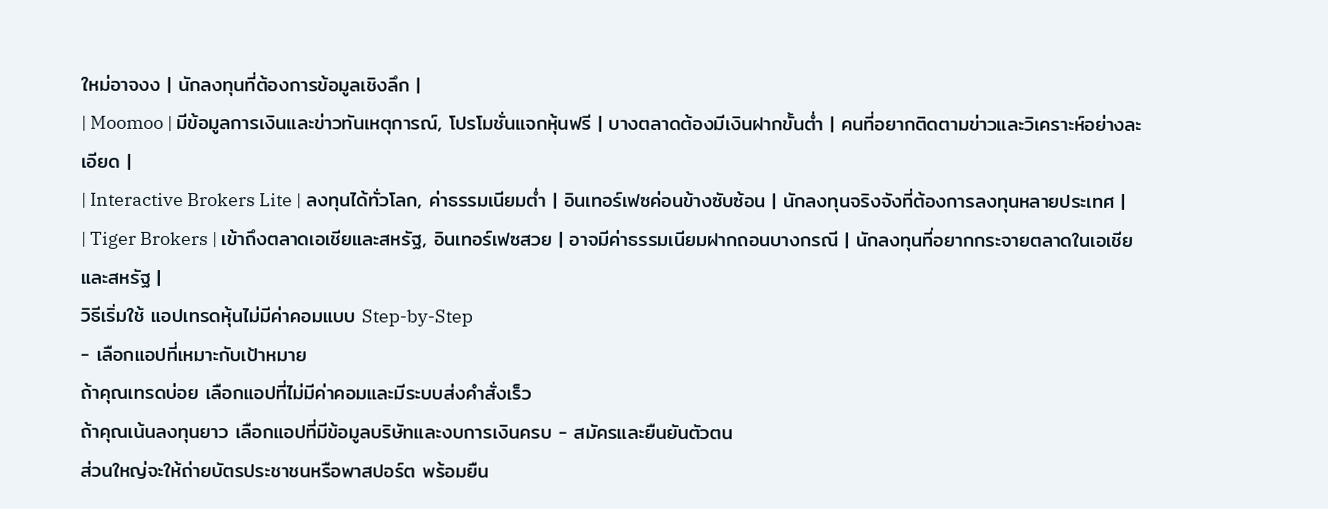ใหม่อาจงง | นักลงทุนที่ต้องการข้อมูลเชิงลึก |
| Moomoo | มีข้อมูลการเงินและข่าวทันเหตุการณ์, โปรโมชั่นแจกหุ้นฟรี | บางตลาดต้องมีเงินฝากขั้นต่ำ | คนที่อยากติดตามข่าวและวิเคราะห์อย่างละเอียด |
| Interactive Brokers Lite | ลงทุนได้ทั่วโลก, ค่าธรรมเนียมต่ำ | อินเทอร์เฟซค่อนข้างซับซ้อน | นักลงทุนจริงจังที่ต้องการลงทุนหลายประเทศ |
| Tiger Brokers | เข้าถึงตลาดเอเชียและสหรัฐ, อินเทอร์เฟซสวย | อาจมีค่าธรรมเนียมฝากถอนบางกรณี | นักลงทุนที่อยากกระจายตลาดในเอเชียและสหรัฐ |
วิธีเริ่มใช้ แอปเทรดหุ้นไม่มีค่าคอมแบบ Step-by-Step
- เลือกแอปที่เหมาะกับเป้าหมาย
ถ้าคุณเทรดบ่อย เลือกแอปที่ไม่มีค่าคอมและมีระบบส่งคำสั่งเร็ว
ถ้าคุณเน้นลงทุนยาว เลือกแอปที่มีข้อมูลบริษัทและงบการเงินครบ - สมัครและยืนยันตัวตน
ส่วนใหญ่จะให้ถ่ายบัตรประชาชนหรือพาสปอร์ต พร้อมยืน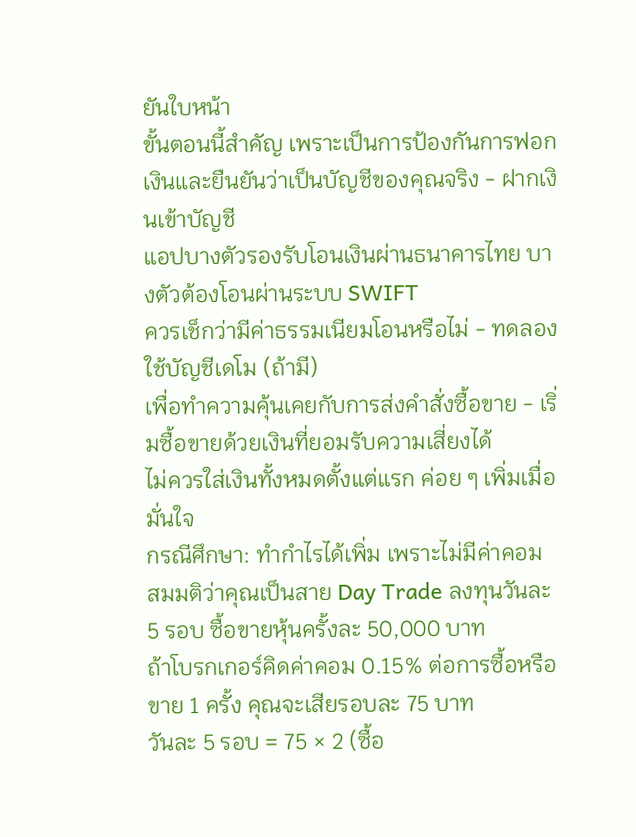ยันใบหน้า
ขั้นตอนนี้สำคัญ เพราะเป็นการป้องกันการฟอกเงินและยืนยันว่าเป็นบัญชีของคุณจริง - ฝากเงินเข้าบัญชี
แอปบางตัวรองรับโอนเงินผ่านธนาคารไทย บางตัวต้องโอนผ่านระบบ SWIFT
ควรเช็กว่ามีค่าธรรมเนียมโอนหรือไม่ - ทดลองใช้บัญชีเดโม (ถ้ามี)
เพื่อทำความคุ้นเคยกับการส่งคำสั่งซื้อขาย - เริ่มซื้อขายด้วยเงินที่ยอมรับความเสี่ยงได้
ไม่ควรใส่เงินทั้งหมดตั้งแต่แรก ค่อย ๆ เพิ่มเมื่อมั่นใจ
กรณีศึกษา: ทำกำไรได้เพิ่ม เพราะไม่มีค่าคอม
สมมติว่าคุณเป็นสาย Day Trade ลงทุนวันละ 5 รอบ ซื้อขายหุ้นครั้งละ 50,000 บาท
ถ้าโบรกเกอร์คิดค่าคอม 0.15% ต่อการซื้อหรือขาย 1 ครั้ง คุณจะเสียรอบละ 75 บาท
วันละ 5 รอบ = 75 × 2 (ซื้อ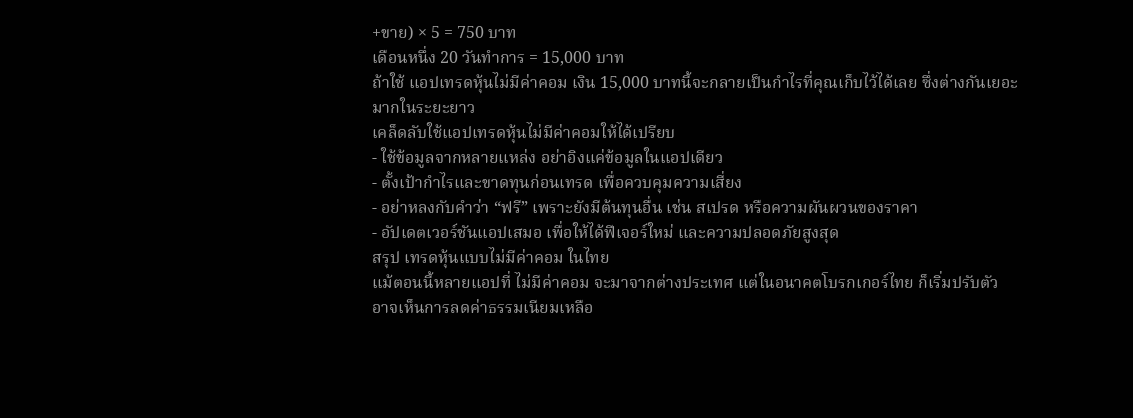+ขาย) × 5 = 750 บาท
เดือนหนึ่ง 20 วันทำการ = 15,000 บาท
ถ้าใช้ แอปเทรดหุ้นไม่มีค่าคอม เงิน 15,000 บาทนี้จะกลายเป็นกำไรที่คุณเก็บไว้ได้เลย ซึ่งต่างกันเยอะมากในระยะยาว
เคล็ดลับใช้แอปเทรดหุ้นไม่มีค่าคอมให้ได้เปรียบ
- ใช้ข้อมูลจากหลายแหล่ง อย่าอิงแค่ข้อมูลในแอปเดียว
- ตั้งเป้ากำไรและขาดทุนก่อนเทรด เพื่อควบคุมความเสี่ยง
- อย่าหลงกับคำว่า “ฟรี” เพราะยังมีต้นทุนอื่น เช่น สเปรด หรือความผันผวนของราคา
- อัปเดตเวอร์ชันแอปเสมอ เพื่อให้ได้ฟีเจอร์ใหม่ และความปลอดภัยสูงสุด
สรุป เทรดหุ้นแบบไม่มีค่าคอม ในไทย
แม้ตอนนี้หลายแอปที่ ไม่มีค่าคอม จะมาจากต่างประเทศ แต่ในอนาคตโบรกเกอร์ไทย ก็เริ่มปรับตัว อาจเห็นการลดค่าธรรมเนียมเหลือ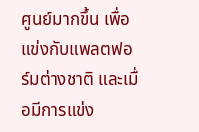ศูนย์มากขึ้น เพื่อแข่งกับแพลตฟอร์มต่างชาติ และเมื่อมีการแข่ง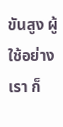ขันสูง ผู้ใช้อย่างเรา ก็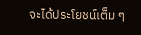จะได้ประโยชน์เต็ม ๆ